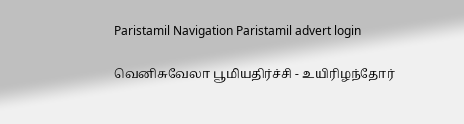Paristamil Navigation Paristamil advert login

வெனிசுவேலா பூமியதிர்ச்சி - உயிரிழந்தோர்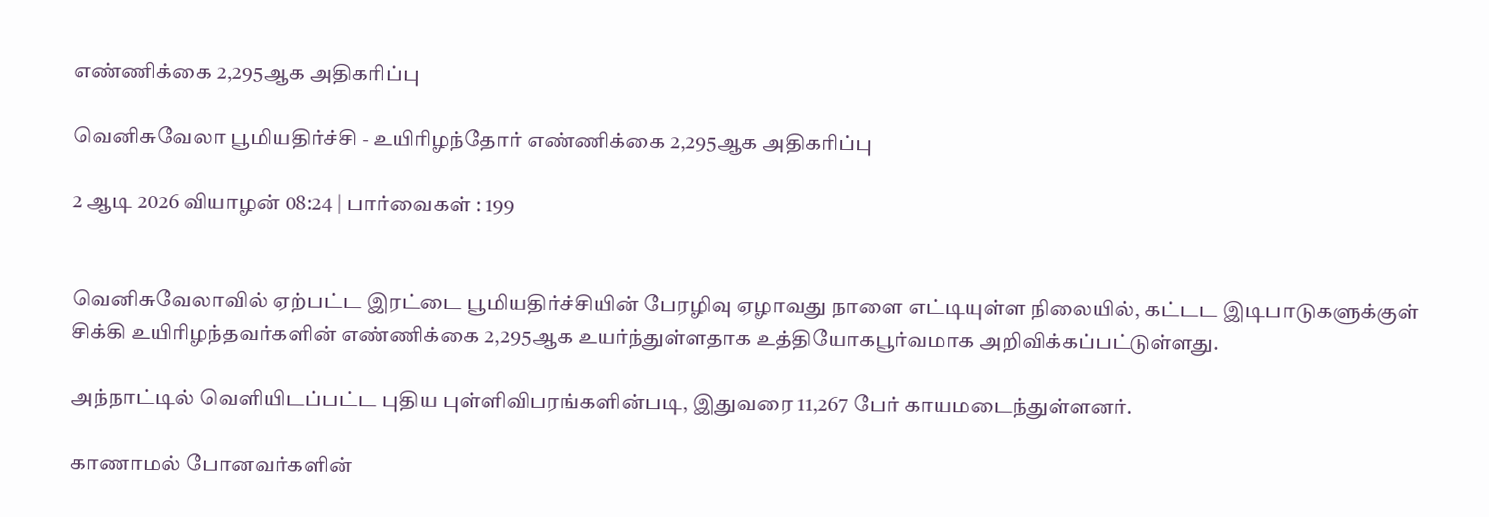எண்ணிக்கை 2,295ஆக அதிகரிப்பு

வெனிசுவேலா பூமியதிர்ச்சி - உயிரிழந்தோர் எண்ணிக்கை 2,295ஆக அதிகரிப்பு

2 ஆடி 2026 வியாழன் 08:24 | பார்வைகள் : 199


வெனிசுவேலாவில் ஏற்பட்ட இரட்டை பூமியதிர்ச்சியின் பேரழிவு ஏழாவது நாளை எட்டியுள்ள நிலையில், கட்டட இடிபாடுகளுக்குள் சிக்கி உயிரிழந்தவர்களின் எண்ணிக்கை 2,295ஆக உயர்ந்துள்ளதாக உத்தியோகபூர்வமாக அறிவிக்கப்பட்டுள்ளது.

அந்நாட்டில் வெளியிடப்பட்ட புதிய புள்ளிவிபரங்களின்படி, இதுவரை 11,267 பேர் காயமடைந்துள்ளனர்.

காணாமல் போனவர்களின்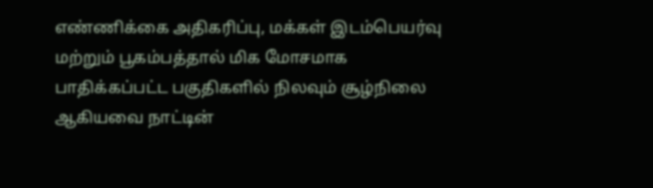எண்ணிக்கை அதிகரிப்பு, மக்கள் இடம்பெயர்வு மற்றும் பூகம்பத்தால் மிக மோசமாக பாதிக்கப்பட்ட பகுதிகளில் நிலவும் சூழ்நிலை ஆகியவை நாட்டின்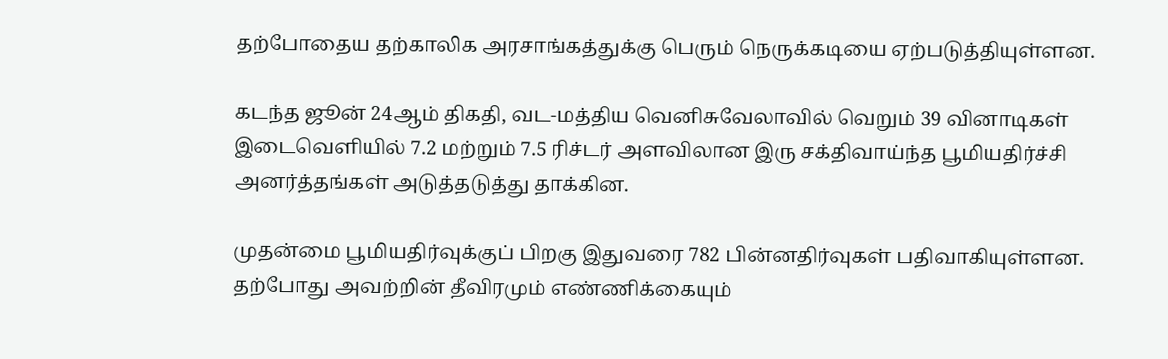தற்போதைய தற்காலிக அரசாங்கத்துக்கு பெரும் நெருக்கடியை ஏற்படுத்தியுள்ளன.

கடந்த ஜூன் 24ஆம் திகதி, வட-மத்திய வெனிசுவேலாவில் வெறும் 39 வினாடிகள் இடைவெளியில் 7.2 மற்றும் 7.5 ரிச்டர் அளவிலான இரு சக்திவாய்ந்த பூமியதிர்ச்சி அனர்த்தங்கள் அடுத்தடுத்து தாக்கின.

முதன்மை பூமியதிர்வுக்குப் பிறகு இதுவரை 782 பின்னதிர்வுகள் பதிவாகியுள்ளன. தற்போது அவற்றின் தீவிரமும் எண்ணிக்கையும்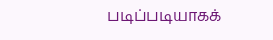படிப்படியாகக்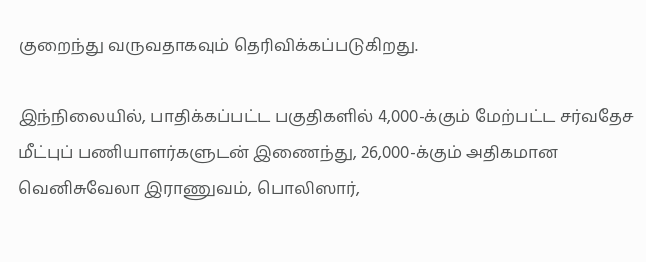குறைந்து வருவதாகவும் தெரிவிக்கப்படுகிறது.

இந்நிலையில், பாதிக்கப்பட்ட பகுதிகளில் 4,000-க்கும் மேற்பட்ட சர்வதேச மீட்புப் பணியாளர்களுடன் இணைந்து, 26,000-க்கும் அதிகமான வெனிசுவேலா இராணுவம், பொலிஸார்,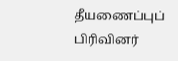தீயணைப்புப் பிரிவினர்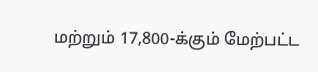மற்றும் 17,800-க்கும் மேற்பட்ட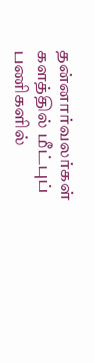தன்னார்வலர்கள் களத்தில் மீட்புப் பணிகளில்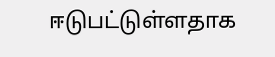ஈடுபட்டுள்ளதாக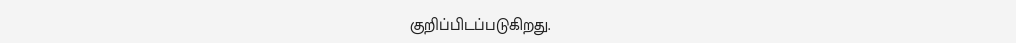குறிப்பிடப்படுகிறது.